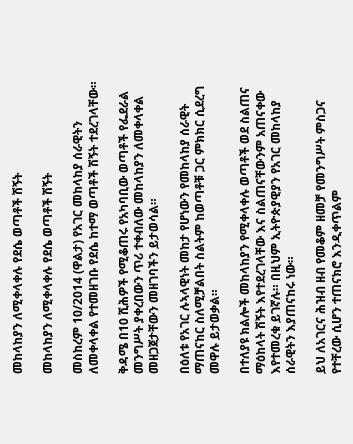መከላከያን ለሚቀላቀሉ የደሴ ወጣቶች ሽኝት

መከላከያን ለሚቀላቀሉ የደሴ ወጣቶች ሽኝት

መስከረም 10/2014 (ዋልታ) የአገር መከላከያ ሰራዊትን ለመቀላቀል የተመዘገቡ የደሴ ከተማ ወጣቶች ሽኝት ተደረገላቸው።

ቅዳሜ በ10 ሺሕዎች የሚቆጠሩ የአካባቢው ወጣቶች የፌደራል መንግሥት ያቀረበውን ጥሪ ተቀብለው መከላከያን ለመቀላቀል መዘጋጀታቸውን መዘገባችን ይታወሳል።

በዕለቱ የአገር ሉኣላዊነት መከታ የሆነውን የመከላከያ ሰራዊት ማጠናከር ስለሚቻልበት ስልትም ከወጣቶቹ ጋር ምክክር ሲደረግ መዋሉ ይታወቃል።

በተለያዩ ክልሎች መከላከያን የሚቀላቀሉ ወጣቶች ወደ ስልጠና ማዕከላት ሽኝት እየተደረገላቸው እና ስልጠናቸውንም አጠናቀው እየተመረቁ ይገኛሉ። በዚህም ኢትዮጵያዊያን የአገር መከላከያ ሰራዊትን እያጠናከሩ ነው።

ይህ ለአገርና ሕዝብ ዘብ የመቆም ዘመቻ የመንግሥት ምስጋና የተቸረው ሲሆን ተጠናክሮ እንዲቀጥልም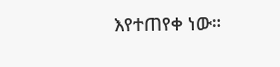እየተጠየቀ ነው።